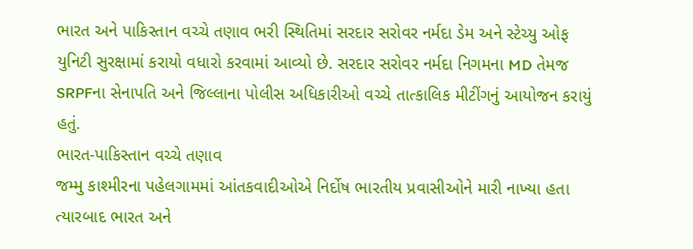ભારત અને પાકિસ્તાન વચ્ચે તણાવ ભરી સ્થિતિમાં સરદાર સરોવર નર્મદા ડેમ અને સ્ટેચ્યુ ઓફ યુનિટી સુરક્ષામાં કરાયો વધારો કરવામાં આવ્યો છે. સરદાર સરોવર નર્મદા નિગમના MD તેમજ SRPFના સેનાપતિ અને જિલ્લાના પોલીસ અધિકારીઓ વચ્ચે તાત્કાલિક મીટીંગનું આયોજન કરાયું હતું.
ભારત-પાકિસ્તાન વચ્ચે તણાવ
જમ્મુ કાશ્મીરના પહેલગામમાં આંતકવાદીઓએ નિર્દોષ ભારતીય પ્રવાસીઓને મારી નાખ્યા હતા ત્યારબાદ ભારત અને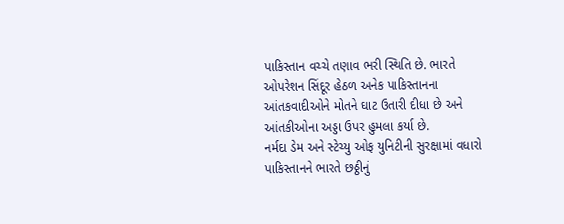પાકિસ્તાન વચ્ચે તણાવ ભરી સ્થિતિ છે. ભારતે ઓપરેશન સિંદૂર હેઠળ અનેક પાકિસ્તાનના આંતકવાદીઓને મોતને ઘાટ ઉતારી દીધા છે અને આંતકીઓના અડ્ડા ઉપર હુમલા કર્યા છે.
નર્મદા ડેમ અને સ્ટેચ્યુ ઓફ યુનિટીની સુરક્ષામાં વધારો
પાકિસ્તાનને ભારતે છઠ્ઠીનું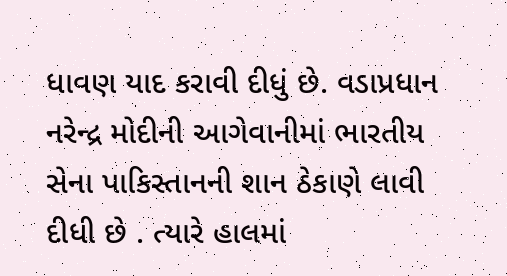ધાવણ યાદ કરાવી દીધું છે. વડાપ્રધાન નરેન્દ્ર મોદીની આગેવાનીમાં ભારતીય સેના પાકિસ્તાનની શાન ઠેકાણે લાવી દીધી છે . ત્યારે હાલમાં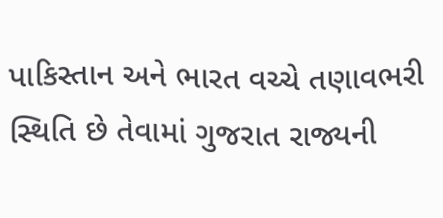પાકિસ્તાન અને ભારત વચ્ચે તણાવભરી સ્થિતિ છે તેવામાં ગુજરાત રાજ્યની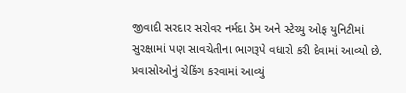જીવાદી સરદાર સરોવર નર્મદા ડેમ અને સ્ટેચ્યુ ઓફ યુનિટીમાં સુરક્ષામાં પણ સાવચેતીના ભાગરૂપે વધારો કરી દેવામાં આવ્યો છે.
પ્રવાસોઓનું ચેકિંગ કરવામાં આવ્યું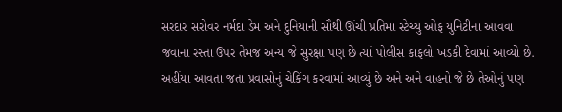સરદાર સરોવર નર્મદા ડેમ અને દુનિયાની સૌથી ઊંચી પ્રતિમા સ્ટેચ્યુ ઓફ યુનિટીના આવવા જવાના રસ્તા ઉપર તેમજ અન્ય જે સુરક્ષા પણ છે ત્યાં પોલીસ કાફલો ખડકી દેવામાં આવ્યો છે. અહીંયા આવતા જતા પ્રવાસોનું ચેકિંગ કરવામાં આવ્યું છે અને અને વાહનો જે છે તેઓનું પણ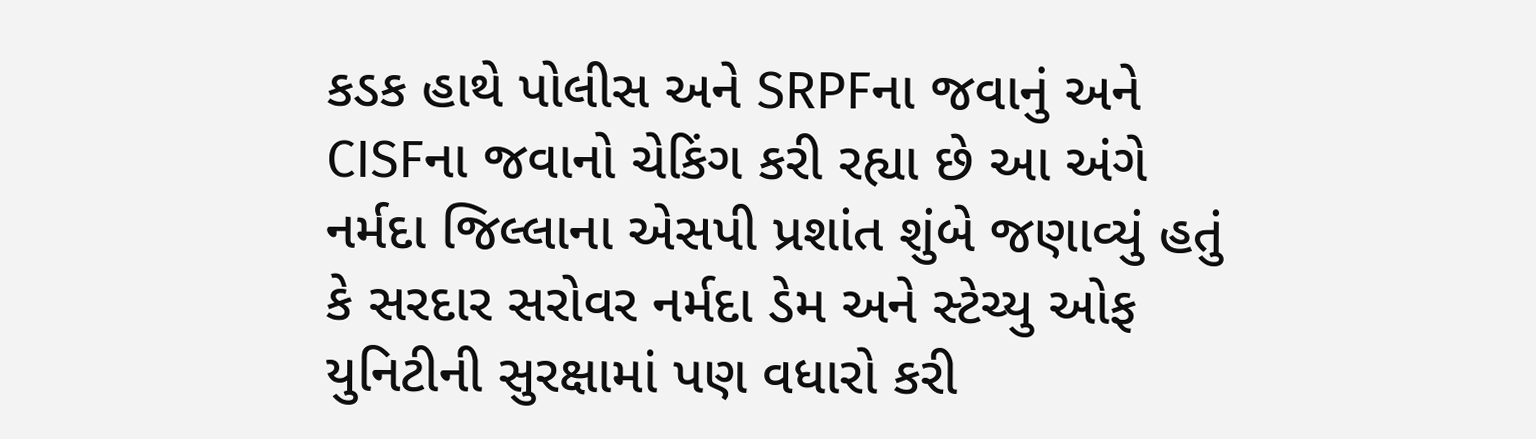કડક હાથે પોલીસ અને SRPFના જવાનું અને CISFના જવાનો ચેકિંગ કરી રહ્યા છે આ અંગે નર્મદા જિલ્લાના એસપી પ્રશાંત શુંબે જણાવ્યું હતું કે સરદાર સરોવર નર્મદા ડેમ અને સ્ટેચ્યુ ઓફ યુનિટીની સુરક્ષામાં પણ વધારો કરી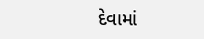દેવામાં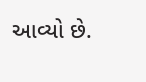આવ્યો છે.